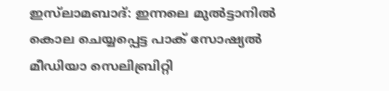ഇസ്‌ലാമബാദ്: ഇന്നലെ മുല്‍ട്ടാനില്‍ കൊല ചെയ്യപ്പെട്ട പാക് സോഷ്യല്‍ മീഡിയാ സെലിബ്രിറ്റി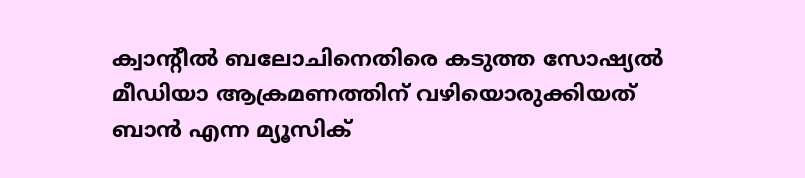ക്വാന്റീല്‍ ബലോചിനെതിരെ കടുത്ത സോഷ്യല്‍ മീഡിയാ ആക്രമണത്തിന് വഴിയൊരുക്കിയത് ബാന്‍ എന്ന മ്യൂസിക്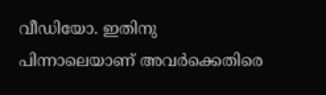വീഡിയോ. ഇതിനു പിന്നാലെയാണ് അവര്‍ക്കെതിരെ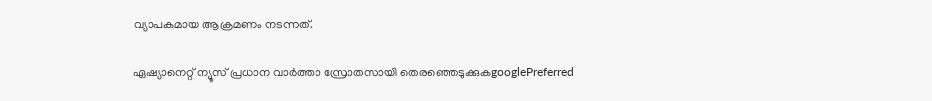വ്യാപകമായ ആക്രമണം നടന്നത്.

ഏഷ്യാനെറ്റ് ന്യൂസ് പ്രധാന വാർത്താ സ്രോതസായി തെരഞ്ഞെടുക്കുകgooglePreferred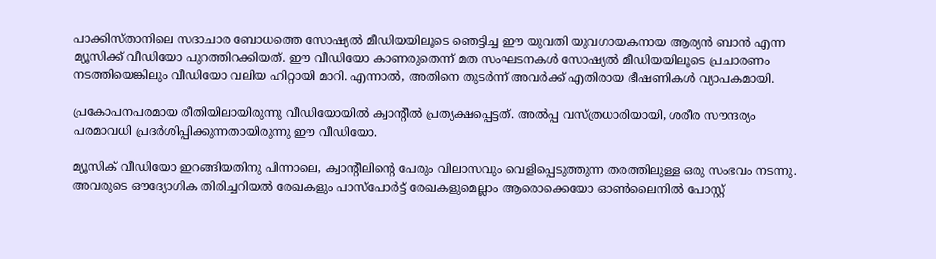പാക്കിസ്താനിലെ സദാചാര ബോധത്തെ സോഷ്യല്‍ മീഡിയയിലൂടെ ഞെട്ടിച്ച ഈ യുവതി യുവഗായകനായ ആര്യന്‍ ബാന്‍ എന്ന മ്യൂസിക്ക് വീഡിയോ പുറത്തിറക്കിയത്. ഈ വീഡിയോ കാണരുതെന്ന് മത സംഘടനകള്‍ സോഷ്യല്‍ മീഡിയയിലൂടെ പ്രചാരണം നടത്തിയെങ്കിലും വീഡിയോ വലിയ ഹിറ്റായി മാറി. എന്നാല്‍, അതിനെ തുടര്‍ന്ന് അവര്‍ക്ക് എതിരായ ഭീഷണികള്‍ വ്യാപകമായി.

പ്രകോപനപരമായ രീതിയിലായിരുന്നു വീഡിയോയില്‍ ക്വാന്റീല്‍ പ്രത്യക്ഷപ്പെട്ടത്. അല്‍പ്പ വസ്ത്രധാരിയായി, ശരീര സൗന്ദര്യം പരമാവധി പ്രദര്‍ശിപ്പിക്കുന്നതായിരുന്നു ഈ വീഡിയോ.

മ്യൂസിക് വീഡിയോ ഇറങ്ങിയതിനു പിന്നാലെ, ക്വാന്റീലിന്റെ പേരും വിലാസവും വെളിപ്പെടുത്തുന്ന തരത്തിലുള്ള ഒരു സംഭവം നടന്നു. അവരുടെ ഔദ്യോഗിക തിരിച്ചറിയല്‍ രേഖകളും പാസ്‌പോര്‍ട്ട് രേഖകളുമെല്ലാം ആരൊക്കെയോ ഓണ്‍ലൈനില്‍ പോസ്റ്റ്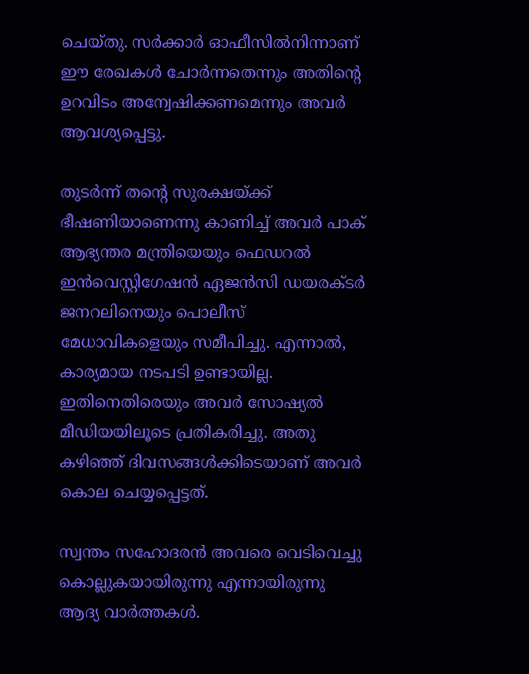ചെയ്തു. സര്‍ക്കാര്‍ ഓഫീസില്‍നിന്നാണ് ഈ രേഖകള്‍ ചോര്‍ന്നതെന്നും അതിന്റെ ഉറവിടം അന്വേഷിക്കണമെന്നും അവര്‍ ആവശ്യപ്പെട്ടു.

തുടര്‍ന്ന് തന്റെ സുരക്ഷയ്ക്ക് ഭീഷണിയാണെന്നു കാണിച്ച് അവര്‍ പാക് ആഭ്യന്തര മന്ത്രിയെയും ഫെഡറല്‍ ഇന്‍വെസ്റ്റിഗേഷന്‍ ഏജന്‍സി ഡയരക്ടര്‍ ജനറലിനെയും പൊലീസ് മേധാവികളെയും സമീപിച്ചു. എന്നാല്‍, കാര്യമായ നടപടി ഉണ്ടായില്ല. ഇതിനെതിരെയും അവര്‍ സോഷ്യല്‍ മീഡിയയിലൂടെ പ്രതികരിച്ചു. അതു കഴിഞ്ഞ് ദിവസങ്ങള്‍ക്കിടെയാണ് അവര്‍ കൊല ചെയ്യപ്പെട്ടത്.

സ്വന്തം സഹോദരന്‍ അവരെ വെടിവെച്ചു കൊല്ലുകയായിരുന്നു എന്നായിരുന്നു ആദ്യ വാര്‍ത്തകള്‍.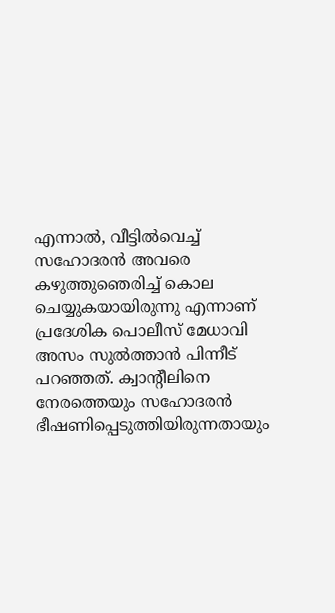എന്നാല്‍, വീട്ടില്‍വെച്ച് സഹോദരന്‍ അവരെ കഴുത്തുഞെരിച്ച് കൊല ചെയ്യുകയായിരുന്നു എന്നാണ് പ്രദേശിക പൊലീസ് മേധാവി അസം സുല്‍ത്താന്‍ പിന്നീട് പറഞ്ഞത്. ക്വാന്റീലിനെ നേരത്തെയും സഹോദരന്‍ ഭീഷണിപ്പെടുത്തിയിരുന്നതായും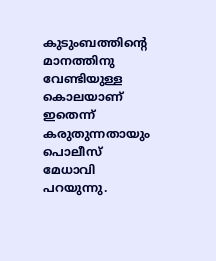കുടുംബത്തിന്റെ മാനത്തിനു വേണ്ടിയുള്ള കൊലയാണ് ഇതെന്ന് കരുതുന്നതായും പൊലീസ് മേധാവി പറയുന്നു.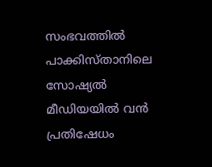സംഭവത്തില്‍ പാക്കിസ്താനിലെ സോഷ്യല്‍ മീഡിയയില്‍ വന്‍ പ്രതിഷേധം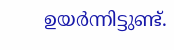ഉയര്‍ന്നിട്ടുണ്ട്.